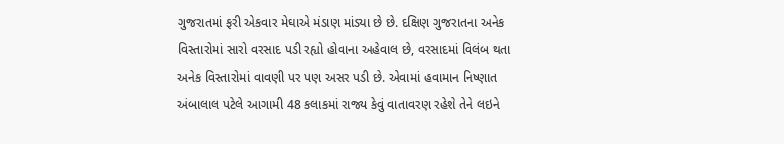ગુજરાતમાં ફરી એકવાર મેઘાએ મંડાણ માંડ્યા છે છે. દક્ષિણ ગુજરાતના અનેક વિસ્તારોમાં સારો વરસાદ પડી રહ્યો હોવાના અહેવાલ છે, વરસાદમાં વિલંબ થતા અનેક વિસ્તારોમાં વાવણી પર પણ અસર પડી છે. એવામાં હવામાન નિષ્ણાત અંબાલાલ પટેલે આગામી 48 કલાકમાં રાજ્ય કેવું વાતાવરણ રહેશે તેને લઇને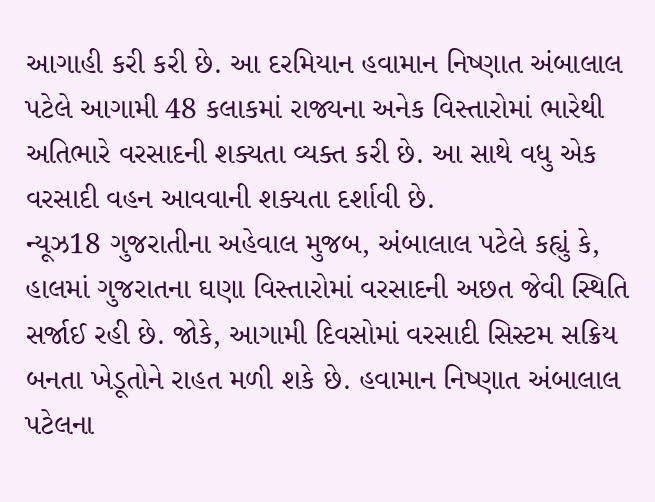આગાહી કરી કરી છે. આ દરમિયાન હવામાન નિષ્ણાત અંબાલાલ પટેલે આગામી 48 કલાકમાં રાજ્યના અનેક વિસ્તારોમાં ભારેથી અતિભારે વરસાદની શક્યતા વ્યક્ત કરી છે. આ સાથે વધુ એક વરસાદી વહન આવવાની શક્યતા દર્શાવી છે.
ન્યૂઝ18 ગુજરાતીના અહેવાલ મુજબ, અંબાલાલ પટેલે કહ્યું કે, હાલમાં ગુજરાતના ઘણા વિસ્તારોમાં વરસાદની અછત જેવી સ્થિતિ સર્જાઈ રહી છે. જોકે, આગામી દિવસોમાં વરસાદી સિસ્ટમ સક્રિય બનતા ખેડૂતોને રાહત મળી શકે છે. હવામાન નિષ્ણાત અંબાલાલ પટેલના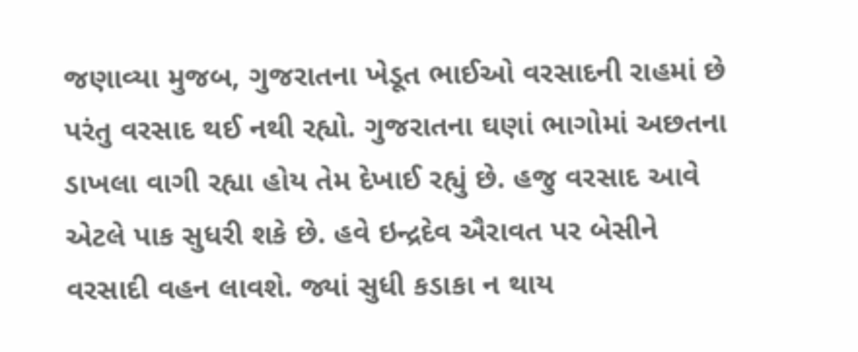જણાવ્યા મુજબ, ગુજરાતના ખેડૂત ભાઈઓ વરસાદની રાહમાં છે પરંતુ વરસાદ થઈ નથી રહ્યો. ગુજરાતના ઘણાં ભાગોમાં અછતના ડાખલા વાગી રહ્યા હોય તેમ દેખાઈ રહ્યું છે. હજુ વરસાદ આવે એટલે પાક સુધરી શકે છે. હવે ઇન્દ્રદેવ ઐરાવત પર બેસીને વરસાદી વહન લાવશે. જ્યાં સુધી કડાકા ન થાય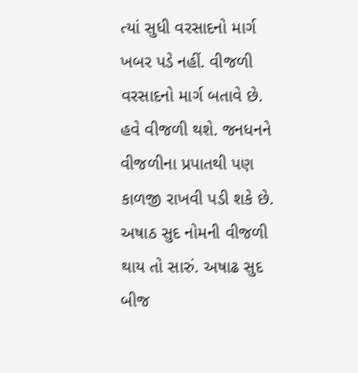ત્યાં સુધી વરસાદનો માર્ગ ખબર પડે નહીં. વીજળી વરસાદનો માર્ગ બતાવે છે. હવે વીજળી થશે. જનધનને વીજળીના પ્રપાતથી પણ કાળજી રાખવી પડી શકે છે. અષાઠ સુદ નોમની વીજળી થાય તો સારું. અષાઢ સુદ બીજ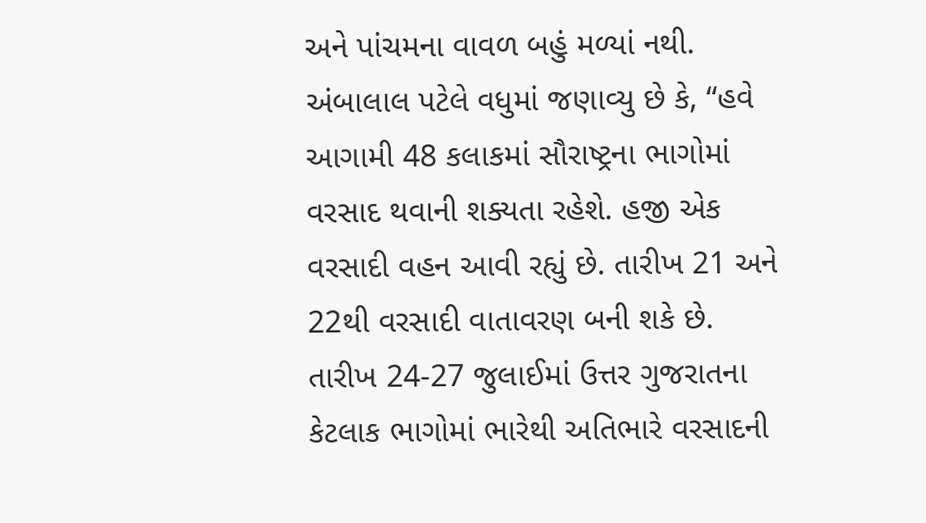અને પાંચમના વાવળ બહું મળ્યાં નથી.
અંબાલાલ પટેલે વધુમાં જણાવ્યુ છે કે, “હવે આગામી 48 કલાકમાં સૌરાષ્ટ્રના ભાગોમાં વરસાદ થવાની શક્યતા રહેશે. હજી એક વરસાદી વહન આવી રહ્યું છે. તારીખ 21 અને 22થી વરસાદી વાતાવરણ બની શકે છે. તારીખ 24-27 જુલાઈમાં ઉત્તર ગુજરાતના કેટલાક ભાગોમાં ભારેથી અતિભારે વરસાદની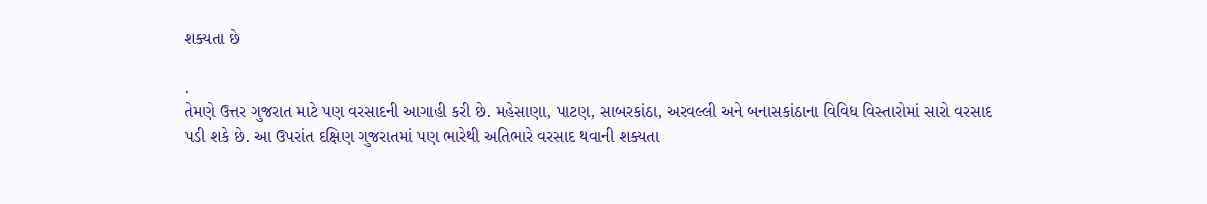શક્યતા છે

.
તેમણે ઉત્તર ગુજરાત માટે પણ વરસાદની આગાહી કરી છે. મહેસાણા, પાટણ, સાબરકાંઠા, અરવલ્લી અને બનાસકાંઠાના વિવિધ વિસ્તારોમાં સારો વરસાદ પડી શકે છે. આ ઉપરાંત દક્ષિણ ગુજરાતમાં પણ ભારેથી અતિભારે વરસાદ થવાની શક્યતા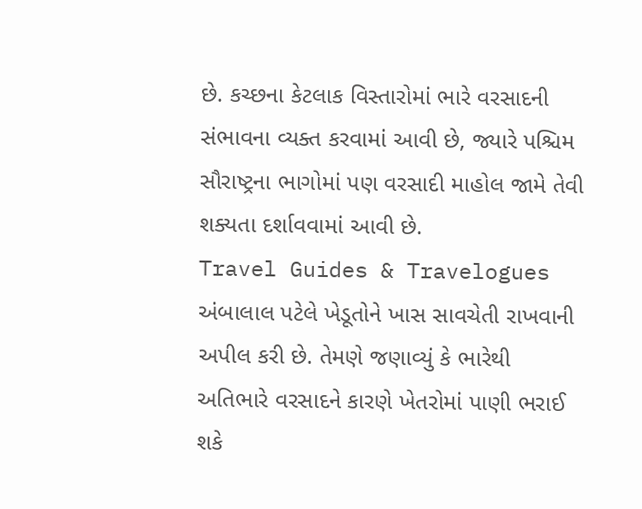છે. કચ્છના કેટલાક વિસ્તારોમાં ભારે વરસાદની સંભાવના વ્યક્ત કરવામાં આવી છે, જ્યારે પશ્ચિમ સૌરાષ્ટ્રના ભાગોમાં પણ વરસાદી માહોલ જામે તેવી શક્યતા દર્શાવવામાં આવી છે.
Travel Guides & Travelogues
અંબાલાલ પટેલે ખેડૂતોને ખાસ સાવચેતી રાખવાની અપીલ કરી છે. તેમણે જણાવ્યું કે ભારેથી અતિભારે વરસાદને કારણે ખેતરોમાં પાણી ભરાઈ શકે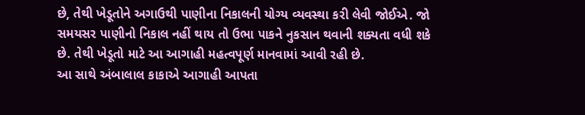છે, તેથી ખેડૂતોને અગાઉથી પાણીના નિકાલની યોગ્ય વ્યવસ્થા કરી લેવી જોઈએ. જો સમયસર પાણીનો નિકાલ નહીં થાય તો ઉભા પાકને નુકસાન થવાની શક્યતા વધી શકે છે. તેથી ખેડૂતો માટે આ આગાહી મહત્વપૂર્ણ માનવામાં આવી રહી છે.
આ સાથે અંબાલાલ કાકાએ આગાહી આપતા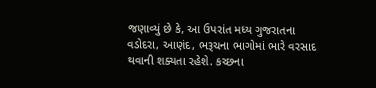જણાવ્યું છે કે, આ ઉપરાંત મધ્ય ગુજરાતના વડોદરા, આણંદ, ભરૂચના ભાગોમાં ભારે વરસાદ થવાની શક્યતા રહેશે. કચ્છના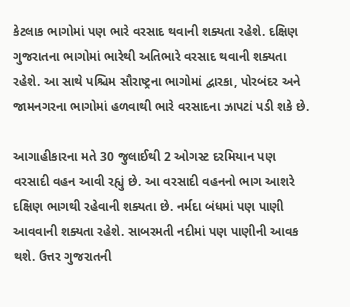કેટલાક ભાગોમાં પણ ભારે વરસાદ થવાની શક્યતા રહેશે. દક્ષિણ ગુજરાતના ભાગોમાં ભારેથી અતિભારે વરસાદ થવાની શક્યતા રહેશે. આ સાથે પશ્ચિમ સૌરાષ્ટ્રના ભાગોમાં દ્વારકા, પોરબંદર અને જામનગરના ભાગોમાં હળવાથી ભારે વરસાદના ઝાપટાં પડી શકે છે.

આગાહીકારના મતે 30 જુલાઈથી 2 ઓગસ્ટ દરમિયાન પણ વરસાદી વહન આવી રહ્યું છે. આ વરસાદી વહનનો ભાગ આશરે દક્ષિણ ભાગથી રહેવાની શક્યતા છે. નર્મદા બંધમાં પણ પાણી આવવાની શક્યતા રહેશે. સાબરમતી નદીમાં પણ પાણીની આવક થશે. ઉત્તર ગુજરાતની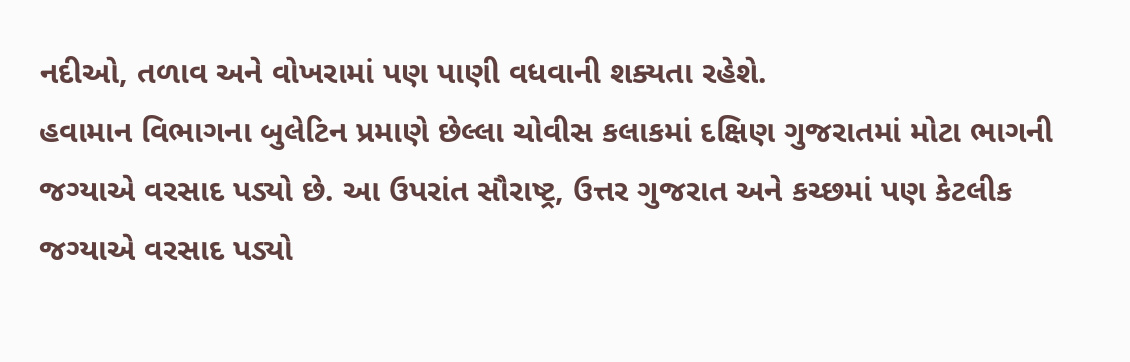નદીઓ, તળાવ અને વોખરામાં પણ પાણી વધવાની શક્યતા રહેશે.
હવામાન વિભાગના બુલેટિન પ્રમાણે છેલ્લા ચોવીસ કલાકમાં દક્ષિણ ગુજરાતમાં મોટા ભાગની જગ્યાએ વરસાદ પડ્યો છે. આ ઉપરાંત સૌરાષ્ટ્ર, ઉત્તર ગુજરાત અને કચ્છમાં પણ કેટલીક જગ્યાએ વરસાદ પડ્યો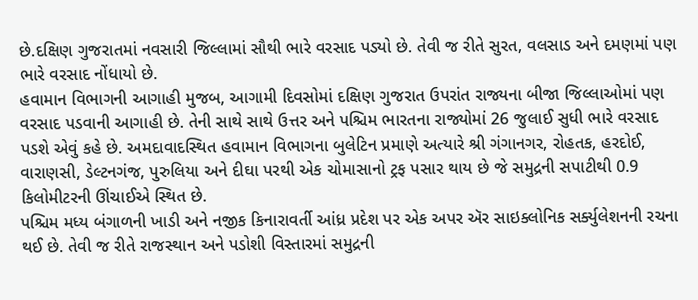છે.દક્ષિણ ગુજરાતમાં નવસારી જિલ્લામાં સૌથી ભારે વરસાદ પડ્યો છે. તેવી જ રીતે સુરત, વલસાડ અને દમણમાં પણ ભારે વરસાદ નોંધાયો છે.
હવામાન વિભાગની આગાહી મુજબ, આગામી દિવસોમાં દક્ષિણ ગુજરાત ઉપરાંત રાજ્યના બીજા જિલ્લાઓમાં પણ વરસાદ પડવાની આગાહી છે. તેની સાથે સાથે ઉત્તર અને પશ્ચિમ ભારતના રાજ્યોમાં 26 જુલાઈ સુધી ભારે વરસાદ પડશે એવું કહે છે. અમદાવાદસ્થિત હવામાન વિભાગના બુલેટિન પ્રમાણે અત્યારે શ્રી ગંગાનગર, રોહતક, હરદોઈ, વારાણસી, ડેલ્ટનગંજ, પુરુલિયા અને દીઘા પરથી એક ચોમાસાનો ટ્રફ પસાર થાય છે જે સમુદ્રની સપાટીથી 0.9 કિલોમીટરની ઊંચાઈએ સ્થિત છે.
પશ્ચિમ મધ્ય બંગાળની ખાડી અને નજીક કિનારાવર્તી આંધ્ર પ્રદેશ પર એક અપર ઍર સાઇક્લોનિક સર્ક્યુલેશનની રચના થઈ છે. તેવી જ રીતે રાજસ્થાન અને પડોશી વિસ્તારમાં સમુદ્રની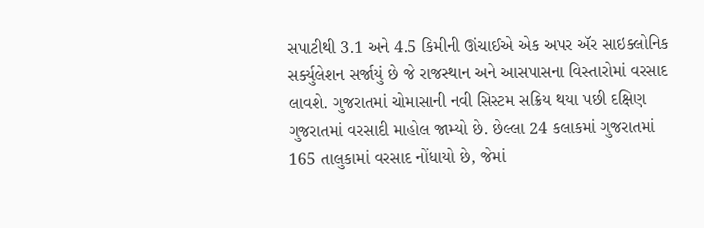સપાટીથી 3.1 અને 4.5 કિમીની ઊંચાઈએ એક અપર ઍર સાઇક્લોનિક સર્ક્યુલેશન સર્જાયું છે જે રાજસ્થાન અને આસપાસના વિસ્તારોમાં વરસાદ લાવશે. ગુજરાતમાં ચોમાસાની નવી સિસ્ટમ સક્રિય થયા પછી દક્ષિણ ગુજરાતમાં વરસાદી માહોલ જામ્યો છે. છેલ્લા 24 કલાકમાં ગુજરાતમાં 165 તાલુકામાં વરસાદ નોંધાયો છે, જેમાં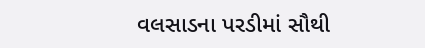વલસાડના પરડીમાં સૌથી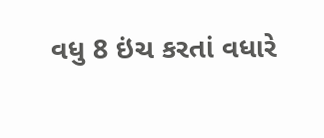વધુ 8 ઇંચ કરતાં વધારે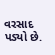વરસાદ પડ્યો છે.